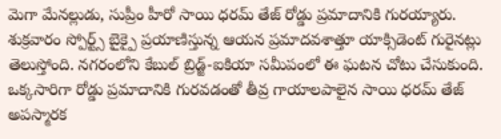మెగా మేనల్లుడు, సుప్రీం హీరో సాయి ధరమ్ తేజ్ రోడ్డు ప్రమాదానికి గురయ్యారు. శుక్రవారం స్పోర్ట్స్ బైక్పై ప్రయాణిస్తున్న ఆయన ప్రమాదవశాత్తూ యాక్సిడెంట్ గురైనట్లు తెలుస్తోంది. నగరంలోని కేబుల్ బ్రిడ్జ్-ఐకియా సమీపంలో ఈ ఘటన చోటు చేసుకుంది. ఒక్కసారిగా రోడ్డు ప్రమాదానికి గురవడంతో తీవ్ర గాయాలపాలైన సాయి ధరమ్ తేజ్ అపస్మారక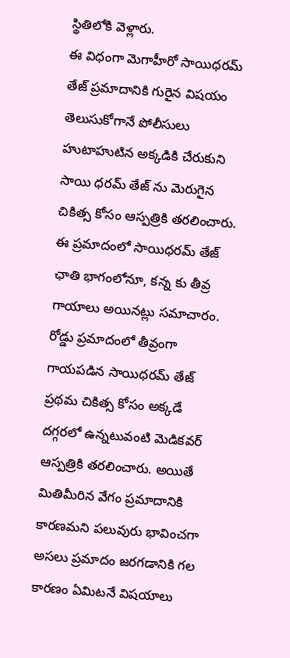స్థితిలోకి వెళ్లారు.
ఈ విధంగా మెగాహీరో సాయిధరమ్ తేజ్ ప్రమాదానికి గురైన విషయం తెలుసుకోగానే పోలీసులు హుటాహుటిన అక్కడికి చేరుకుని సాయి ధరమ్ తేజ్ ను మెరుగైన చికిత్స కోసం ఆస్పత్రికి తరలించారు. ఈ ప్రమాదంలో సాయిధరమ్ తేజ్ ఛాతి భాగంలోనూ, కన్న కు తీవ్ర గాయాలు అయినట్లు సమాచారం.
రోడ్డు ప్రమాదంలో తీవ్రంగా గాయపడిన సాయిధరమ్ తేజ్ ప్రథమ చికిత్స కోసం అక్కడే దగ్గరలో ఉన్నటువంటి మెడికవర్ ఆస్పత్రికి తరలించారు. అయితే మితిమీరిన వేగం ప్రమాదానికి కారణమని పలువురు భావించగా అసలు ప్రమాదం జరగడానికి గల కారణం ఏమిటనే విషయాలు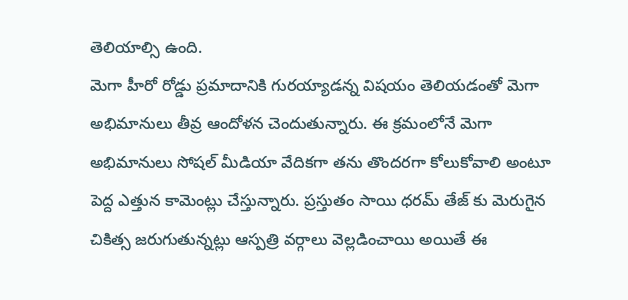తెలియాల్సి ఉంది.
మెగా హీరో రోడ్డు ప్రమాదానికి గురయ్యాడన్న విషయం తెలియడంతో మెగా అభిమానులు తీవ్ర ఆందోళన చెందుతున్నారు. ఈ క్రమంలోనే మెగా అభిమానులు సోషల్ మీడియా వేదికగా తను తొందరగా కోలుకోవాలి అంటూ పెద్ద ఎత్తున కామెంట్లు చేస్తున్నారు. ప్రస్తుతం సాయి ధరమ్ తేజ్ కు మెరుగైన చికిత్స జరుగుతున్నట్లు ఆస్పత్రి వర్గాలు వెల్లడించాయి అయితే ఈ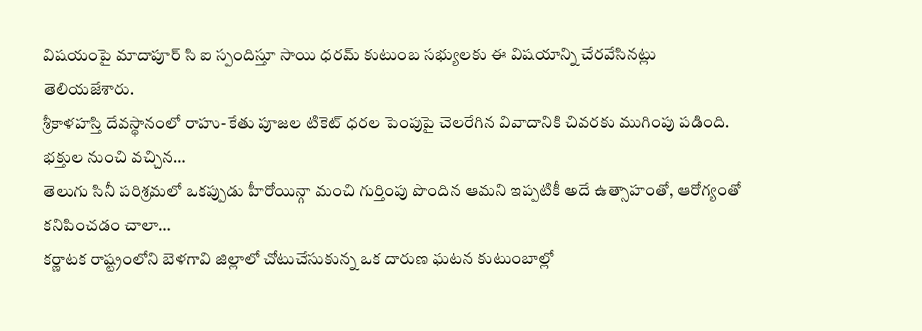విషయంపై మాదాపూర్ సి ఐ స్పందిస్తూ సాయి ధరమ్ కుటుంబ సభ్యులకు ఈ విషయాన్ని చేరవేసినట్లు తెలియజేశారు.
శ్రీకాళహస్తి దేవస్థానంలో రాహు-కేతు పూజల టికెట్ ధరల పెంపుపై చెలరేగిన వివాదానికి చివరకు ముగింపు పడింది. భక్తుల నుంచి వచ్చిన…
తెలుగు సినీ పరిశ్రమలో ఒకప్పుడు హీరోయిన్గా మంచి గుర్తింపు పొందిన ఆమని ఇప్పటికీ అదే ఉత్సాహంతో, ఆరోగ్యంతో కనిపించడం చాలా…
కర్ణాటక రాష్ట్రంలోని బెళగావి జిల్లాలో చోటుచేసుకున్న ఒక దారుణ ఘటన కుటుంబాల్లో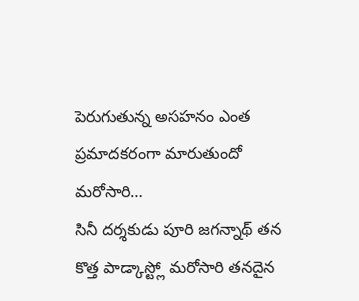పెరుగుతున్న అసహనం ఎంత ప్రమాదకరంగా మారుతుందో మరోసారి…
సినీ దర్శకుడు పూరి జగన్నాథ్ తన కొత్త పాడ్కాస్ట్లో మరోసారి తనదైన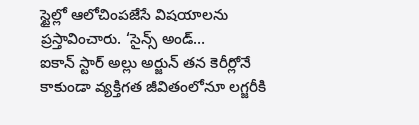స్టైల్లో ఆలోచింపజేసే విషయాలను ప్రస్తావించారు. ‘సైన్స్ అండ్…
ఐకాన్ స్టార్ అల్లు అర్జున్ తన కెరీర్లోనే కాకుండా వ్యక్తిగత జీవితంలోనూ లగ్జరీకి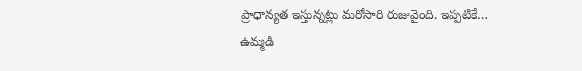ప్రాధాన్యత ఇస్తున్నట్లు మరోసారి రుజువైంది. ఇప్పటికే…
ఉమ్మడి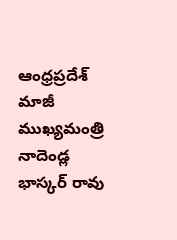ఆంధ్రప్రదేశ్ మాజీ ముఖ్యమంత్రి నాదెండ్ల భాస్కర్ రావు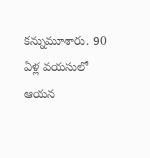కన్నుమూశారు. 90 ఏళ్ల వయసులో ఆయన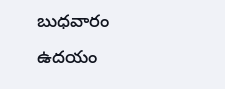బుధవారం ఉదయం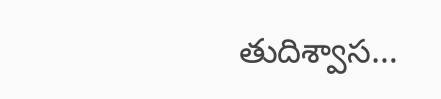తుదిశ్వాస…